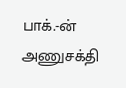பாக்.-ன் அணுசக்தி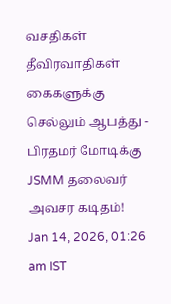வசதிகள் தீவிரவாதிகள் கைகளுக்கு செல்லும் ஆபத்து - பிரதமர் மோடிக்கு JSMM தலைவர் அவசர கடிதம்!
Jan 14, 2026, 01:26 am IST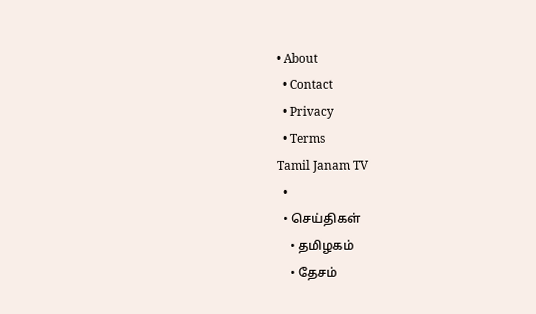• About
  • Contact
  • Privacy
  • Terms
Tamil Janam TV
  •
  • செய்திகள்
    • தமிழகம்
    • தேசம்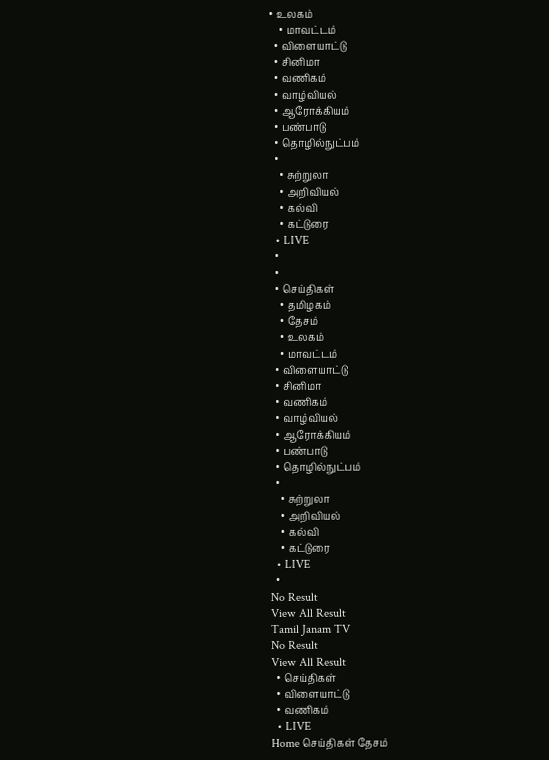• உலகம்
    • மாவட்டம்
  • விளையாட்டு
  • சினிமா
  • வணிகம்
  • வாழ்வியல்
  • ஆரோக்கியம்
  • பண்பாடு
  • தொழில்நுட்பம்
  •
    • சுற்றுலா
    • அறிவியல்
    • கல்வி
    • கட்டுரை
  • LIVE
  •
  •
  • செய்திகள்
    • தமிழகம்
    • தேசம்
    • உலகம்
    • மாவட்டம்
  • விளையாட்டு
  • சினிமா
  • வணிகம்
  • வாழ்வியல்
  • ஆரோக்கியம்
  • பண்பாடு
  • தொழில்நுட்பம்
  •
    • சுற்றுலா
    • அறிவியல்
    • கல்வி
    • கட்டுரை
  • LIVE
  •
No Result
View All Result
Tamil Janam TV
No Result
View All Result
  • செய்திகள்
  • விளையாட்டு
  • வணிகம்
  • LIVE
Home செய்திகள் தேசம்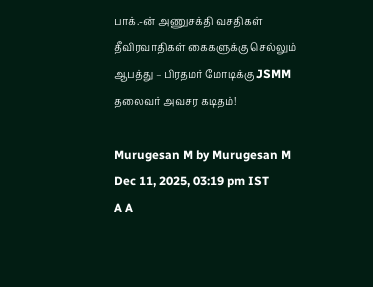பாக்.-ன் அணுசக்தி வசதிகள் தீவிரவாதிகள் கைகளுக்கு செல்லும் ஆபத்து – பிரதமர் மோடிக்கு JSMM தலைவர் அவசர கடிதம்!

Murugesan M by Murugesan M
Dec 11, 2025, 03:19 pm IST
A A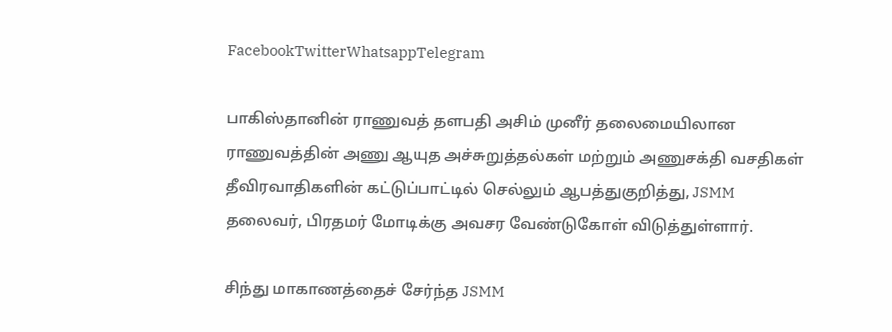FacebookTwitterWhatsappTelegram

பாகிஸ்தானின் ராணுவத் தளபதி அசிம் முனீர் தலைமையிலான ராணுவத்தின் அணு ஆயுத அச்சுறுத்தல்கள் மற்றும் அணுசக்தி வசதிகள் தீவிரவாதிகளின் கட்டுப்பாட்டில் செல்லும் ஆபத்துகுறித்து, JSMM தலைவர், பிரதமர் மோடிக்கு அவசர வேண்டுகோள் விடுத்துள்ளார்.

சிந்து மாகாணத்தைச் சேர்ந்த JSMM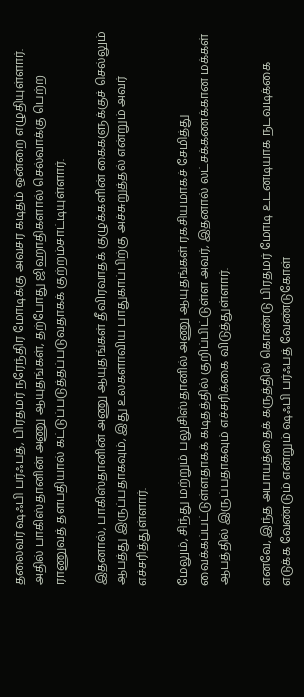தலைவர் ஷஃபி பர்ஃபத், பிரதமர் நரேந்திர மோடிக்கு அவசர கடிதம் ஒன்றை எழுதியுள்ளார். அதில் பாகிஸ்தானின் அணு ஆயுதங்கள், தற்போது ஜிஹாதிகளால் செல்வாக்கு பெற்ற ராணுவத் தளபதியால் கட்டுப்படுத்தப்படுவதாகக் குற்றம்சாட்டியுள்ளார்.

இதனால், பாகிஸ்தானின் அணு ஆயுதங்கள் தீவிரவாதக் குழுக்களின் கைகளுக்குச் செல்லும் ஆபத்து இருப்பதாகவும், இது உலகளாவிய பாதுகாப்பிற்கு அச்சுறுத்தல் என்றும் அவர் எச்சரித்துள்ளார்.

மேலும், சிந்து மற்றும் பலுசிஸ்தானில் அணு ஆயுதங்கள் ரகசியமாகச் சேமித்து வைக்கப்பட்டுள்ளதாகக் கடிதத்தில் குறிப்பிட்டுள்ள அவர், இதனால் லட்சக்கணக்கான மக்கள் ஆபத்தில் இருப்பதாகவும் எச்சரிக்கை விடுத்துள்ளார்.

எனவே, இந்த அபாயத்தைக் கருத்தில் கொண்டு பிரதமர் மோடி உடனடியாக நடவடிக்கை எடுக்க வேண்டும் என்றும் ஷஃபி பர்ஃபத் வேண்டுகோள்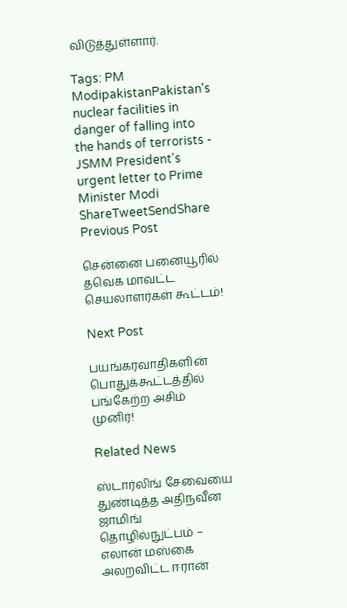விடுத்துள்ளார்.

Tags: PM ModipakistanPakistan's nuclear facilities in danger of falling into the hands of terrorists - JSMM President's urgent letter to Prime Minister Modi
ShareTweetSendShare
Previous Post

சென்னை பனையூரில் தவெக மாவட்ட செயலாளர்கள் கூட்டம்!

Next Post

பயங்கரவாதிகளின் பொதுக்கூட்டத்தில் பங்கேற்ற அசிம் முனிர்!

Related News

ஸ்டார்லிங் சேவையை துண்டித்த அதிநவீன ஜாமிங் தொழில்நுட்பம் – எலான் மஸ்கை அலறவிட்ட ஈரான்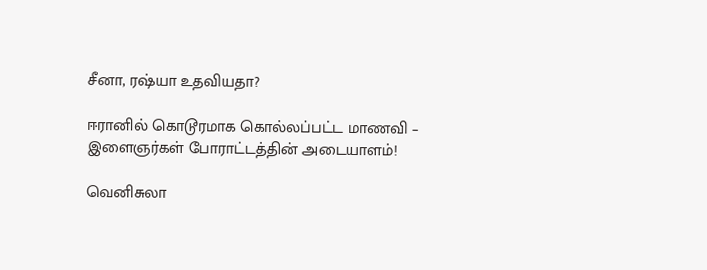சீனா, ரஷ்யா உதவியதா?

ஈரானில் கொடூரமாக கொல்லப்பட்ட மாணவி – இளைஞர்கள் போராட்டத்தின் அடையாளம்!

வெனிசுலா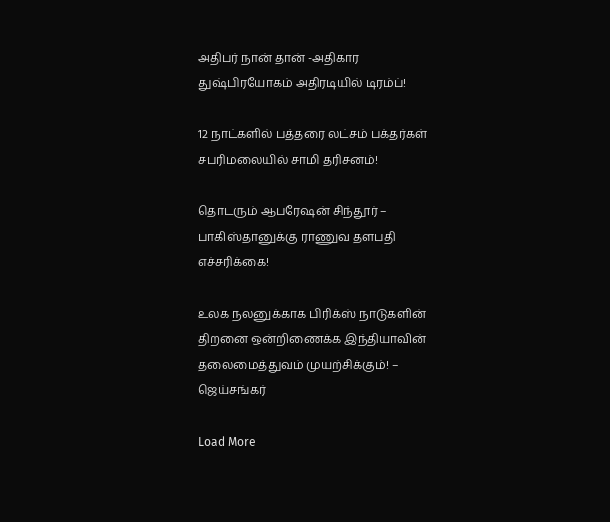அதிபர் நான் தான் -அதிகார துஷ்பிரயோகம் அதிரடியில் டிரம்ப்!

12 நாட்களில் பத்தரை லட்சம் பக்தர்கள் சபரிமலையில் சாமி தரிசனம்!

தொடரும் ஆபரேஷன் சிந்தூர் – பாகிஸ்தானுக்கு ராணுவ தளபதி எச்சரிக்கை!

உலக நலனுக்காக பிரிக்ஸ் நாடுகளின் திறனை ஒன்றிணைக்க இந்தியாவின் தலைமைத்துவம் முயற்சிக்கும்! – ஜெய்சங்கர்

Load More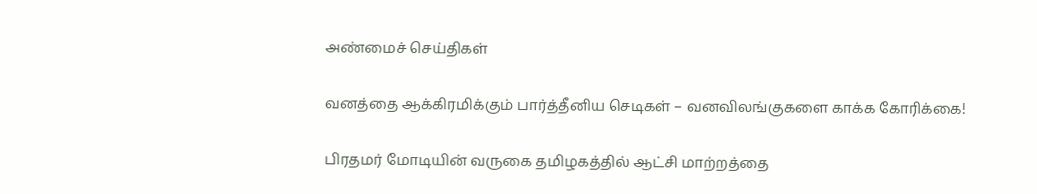அண்மைச் செய்திகள்

வனத்தை ஆக்கிரமிக்கும் பார்த்தீனிய செடிகள் – வனவிலங்குகளை காக்க கோரிக்கை!

பிரதமர் மோடியின் வருகை தமிழகத்தில் ஆட்சி மாற்றத்தை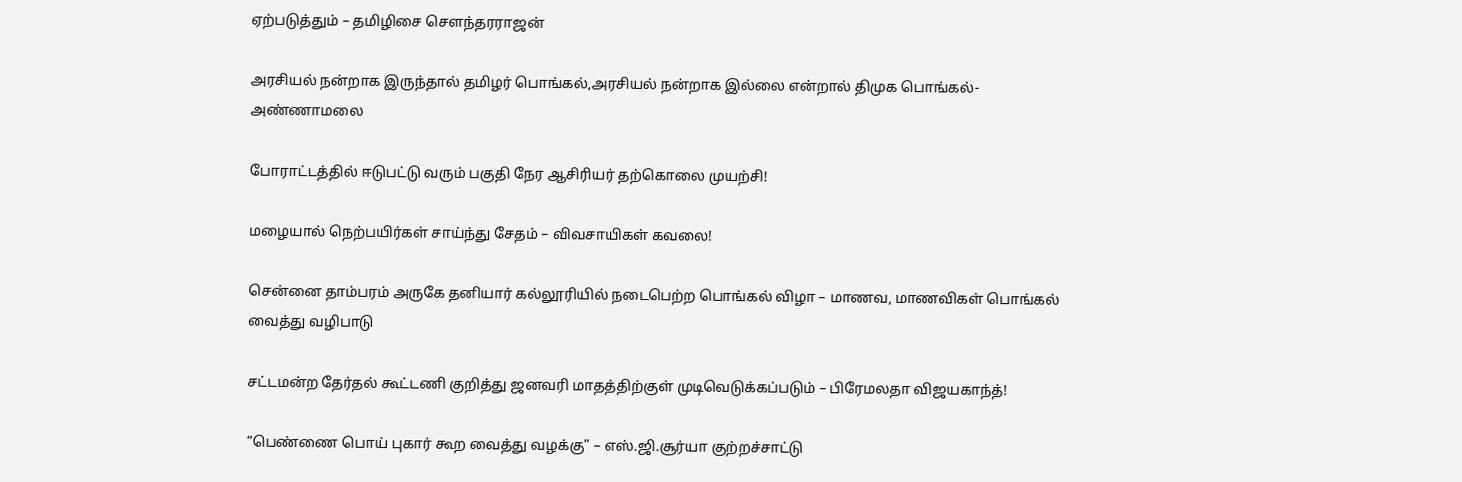ஏற்படுத்தும் – தமிழிசை சௌந்தரராஜன்

அரசியல் நன்றாக இருந்தால் தமிழர் பொங்கல்,அரசியல் நன்றாக இல்லை என்றால் திமுக பொங்கல்- அண்ணாமலை

போராட்டத்தில் ஈடுபட்டு வரும் பகுதி நேர ஆசிரியர் தற்கொலை முயற்சி!

மழையால் நெற்பயிர்கள் சாய்ந்து சேதம் – விவசாயிகள் கவலை!

சென்னை தாம்பரம் அருகே தனியார் கல்லூரியில் நடைபெற்ற பொங்கல் விழா – மாணவ, மாணவிகள் பொங்கல் வைத்து வழிபாடு

சட்டமன்ற தேர்தல் கூட்டணி குறித்து ஜனவரி மாதத்திற்குள் முடிவெடுக்கப்படும் – பிரேமலதா விஜயகாந்த்!

“பெண்ணை பொய் புகார் கூற வைத்து வழக்கு” – எஸ்.ஜி.சூர்யா குற்றச்சாட்டு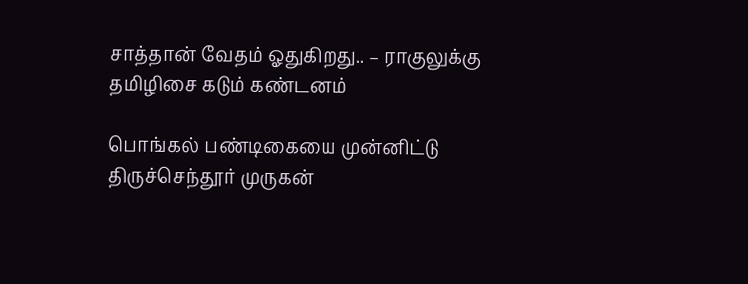சாத்தான் வேதம் ஓதுகிறது.. – ராகுலுக்கு தமிழிசை கடும் கண்டனம்

பொங்கல் பண்டிகையை முன்னிட்டு திருச்செந்தூர் முருகன்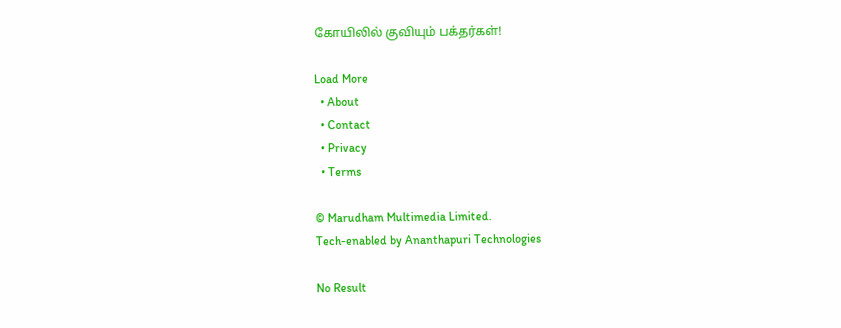கோயிலில் குவியும் பக்தர்கள்!

Load More
  • About
  • Contact
  • Privacy
  • Terms

© Marudham Multimedia Limited.
Tech-enabled by Ananthapuri Technologies

No Result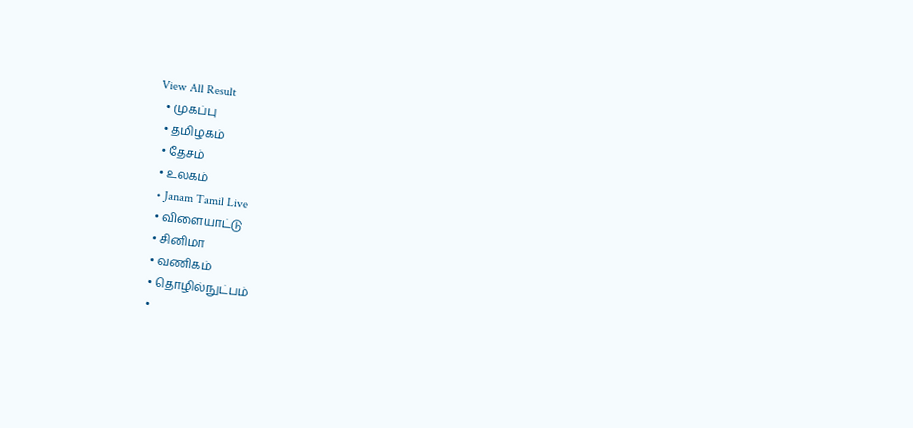View All Result
  • முகப்பு
  • தமிழகம்
  • தேசம்
  • உலகம்
  • Janam Tamil Live
  • விளையாட்டு
  • சினிமா
  • வணிகம்
  • தொழில்நுட்பம்
  •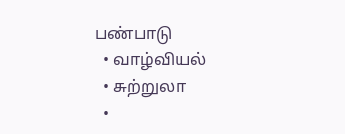பண்பாடு
  • வாழ்வியல்
  • சுற்றுலா
  •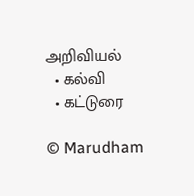அறிவியல்
  • கல்வி
  • கட்டுரை

© Marudham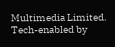Multimedia Limited.
Tech-enabled by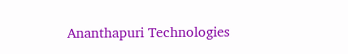Ananthapuri Technologies